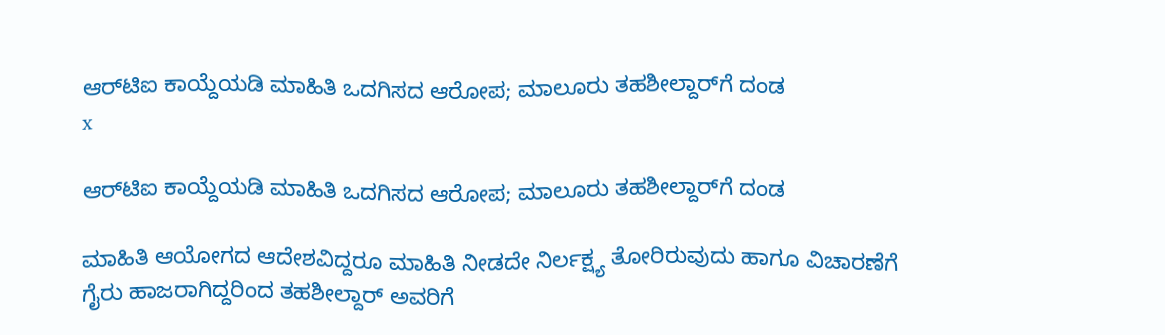ಆರ್‌ಟಿಐ ಕಾಯ್ದೆಯಡಿ ಮಾಹಿತಿ ಒದಗಿಸದ ಆರೋಪ; ಮಾಲೂರು ತಹಶೀಲ್ದಾರ್‌ಗೆ ದಂಡ
x

ಆರ್‌ಟಿಐ ಕಾಯ್ದೆಯಡಿ ಮಾಹಿತಿ ಒದಗಿಸದ ಆರೋಪ; ಮಾಲೂರು ತಹಶೀಲ್ದಾರ್‌ಗೆ ದಂಡ

ಮಾಹಿತಿ ಆಯೋಗದ ಆದೇಶವಿದ್ದರೂ ಮಾಹಿತಿ ನೀಡದೇ ನಿರ್ಲಕ್ಷ್ಯ ತೋರಿರುವುದು ಹಾಗೂ ವಿಚಾರಣೆಗೆ ಗೈರು ಹಾಜರಾಗಿದ್ದರಿಂದ ತಹಶೀಲ್ದಾರ್‌ ಅವರಿಗೆ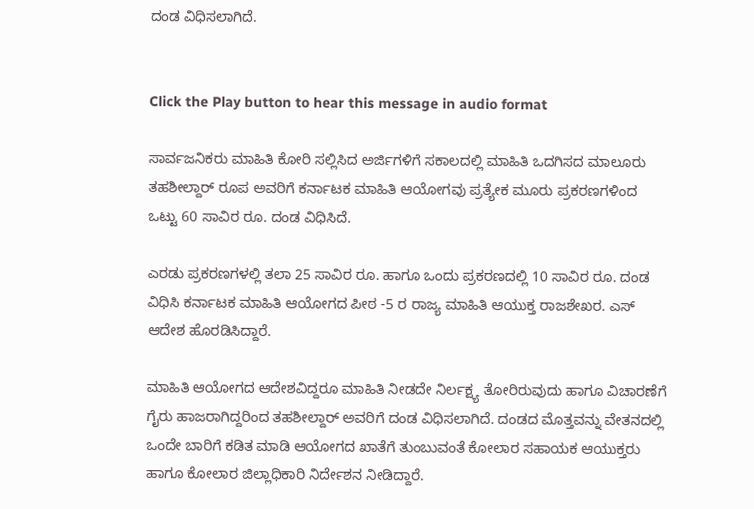ದಂಡ ವಿಧಿಸಲಾಗಿದೆ.


Click the Play button to hear this message in audio format

ಸಾರ್ವಜನಿಕರು ಮಾಹಿತಿ ಕೋರಿ ಸಲ್ಲಿಸಿದ ಅರ್ಜಿಗಳಿಗೆ ಸಕಾಲದಲ್ಲಿ ಮಾಹಿತಿ ಒದಗಿಸದ ಮಾಲೂರು ತಹಶೀಲ್ದಾರ್‌ ರೂಪ ಅವರಿಗೆ ಕರ್ನಾಟಕ ಮಾಹಿತಿ ಆಯೋಗವು ಪ್ರತ್ಯೇಕ ಮೂರು ಪ್ರಕರಣಗಳಿಂದ ಒಟ್ಟು 60 ಸಾವಿರ ರೂ. ದಂಡ ವಿಧಿಸಿದೆ.

ಎರಡು ಪ್ರಕರಣಗಳಲ್ಲಿ ತಲಾ 25 ಸಾವಿರ ರೂ. ಹಾಗೂ ಒಂದು ಪ್ರಕರಣದಲ್ಲಿ 10 ಸಾವಿರ ರೂ. ದಂಡ ವಿಧಿಸಿ ಕರ್ನಾಟಕ ಮಾಹಿತಿ ಆಯೋಗದ ಪೀಠ -5 ರ ರಾಜ್ಯ ಮಾಹಿತಿ ಆಯುಕ್ತ ರಾಜಶೇಖರ. ಎಸ್ ಆದೇಶ ಹೊರಡಿಸಿದ್ದಾರೆ.

ಮಾಹಿತಿ ಆಯೋಗದ ಆದೇಶವಿದ್ದರೂ ಮಾಹಿತಿ ನೀಡದೇ ನಿರ್ಲಕ್ಷ್ಯ ತೋರಿರುವುದು ಹಾಗೂ ವಿಚಾರಣೆಗೆ ಗೈರು ಹಾಜರಾಗಿದ್ದರಿಂದ ತಹಶೀಲ್ದಾರ್‌ ಅವರಿಗೆ ದಂಡ ವಿಧಿಸಲಾಗಿದೆ. ದಂಡದ ಮೊತ್ತವನ್ನು ವೇತನದಲ್ಲಿ ಒಂದೇ ಬಾರಿಗೆ ಕಡಿತ ಮಾಡಿ ಆಯೋಗದ ಖಾತೆಗೆ ತುಂಬುವಂತೆ ಕೋಲಾರ ಸಹಾಯಕ ಆಯುಕ್ತರು ಹಾಗೂ ಕೋಲಾರ ಜಿಲ್ಲಾಧಿಕಾರಿ ನಿರ್ದೇಶನ ನೀಡಿದ್ದಾರೆ.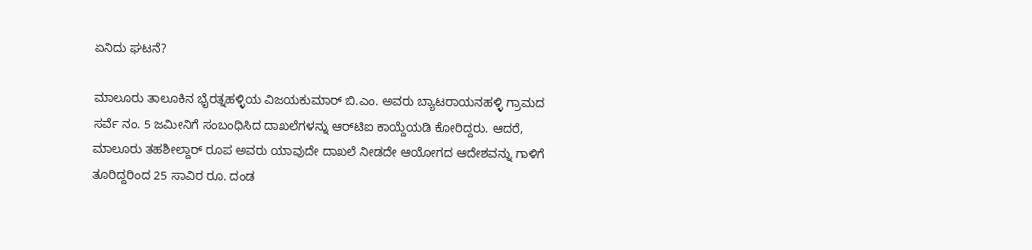ಏನಿದು ಘಟನೆ?

ಮಾಲೂರು ತಾಲೂಕಿನ ಭೈರತ್ನಹಳ್ಳಿಯ ವಿಜಯಕುಮಾರ್ ಬಿ.ಎಂ. ಅವರು ಬ್ಯಾಟರಾಯನಹಳ್ಳಿ ಗ್ರಾಮದ ಸರ್ವೆ ನಂ. 5 ಜಮೀನಿಗೆ ಸಂಬಂಧಿಸಿದ ದಾಖಲೆಗಳನ್ನು ಆರ್‌ಟಿಐ ಕಾಯ್ದೆಯಡಿ ಕೋರಿದ್ದರು. ಆದರೆ, ಮಾಲೂರು ತಹಶೀಲ್ದಾರ್‌ ರೂಪ ಅವರು ಯಾವುದೇ ದಾಖಲೆ ನೀಡದೇ ಆಯೋಗದ ಆದೇಶವನ್ನು ಗಾಳಿಗೆ ತೂರಿದ್ದರಿಂದ 25 ಸಾವಿರ ರೂ. ದಂಡ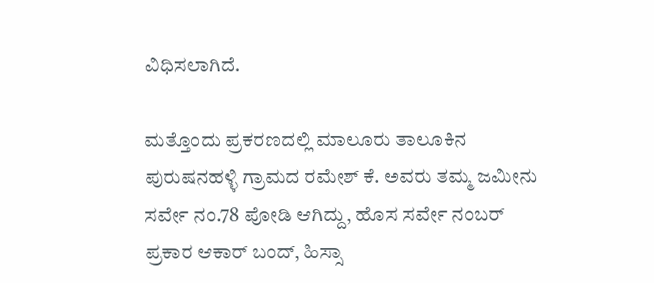ವಿಧಿಸಲಾಗಿದೆ.

ಮತ್ತೊಂದು ಪ್ರಕರಣದಲ್ಲಿ ಮಾಲೂರು ತಾಲೂಕಿನ ಪುರುಷನಹಳ್ಳಿ ಗ್ರಾಮದ ರಮೇಶ್ ಕೆ. ಅವರು ತಮ್ಮ ಜಮೀನು ಸರ್ವೇ ನಂ.78 ಪೋಡಿ ಆಗಿದ್ದು, ಹೊಸ ಸರ್ವೇ ನಂಬರ್ ಪ್ರಕಾರ ಆಕಾರ್ ಬಂದ್, ಹಿಸ್ಸಾ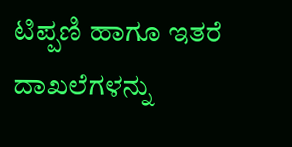ಟಿಪ್ಪಣಿ ಹಾಗೂ ಇತರೆ ದಾಖಲೆಗಳನ್ನು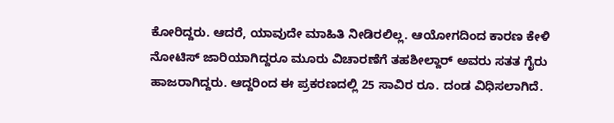ಕೋರಿದ್ದರು. ಆದರೆ, ಯಾವುದೇ ಮಾಹಿತಿ ನೀಡಿರಲಿಲ್ಲ. ಆಯೋಗದಿಂದ ಕಾರಣ ಕೇಳಿ ನೋಟಿಸ್ ಜಾರಿಯಾಗಿದ್ದರೂ ಮೂರು ವಿಚಾರಣೆಗೆ ತಹಶೀಲ್ದಾರ್‌ ಅವರು ಸತತ ಗೈರು ಹಾಜರಾಗಿದ್ದರು. ಆದ್ದರಿಂದ ಈ ಪ್ರಕರಣದಲ್ಲಿ 25 ಸಾವಿರ ರೂ. ದಂಡ ವಿಧಿಸಲಾಗಿದೆ.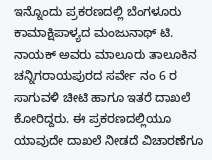ಇನ್ನೊಂದು ಪ್ರಕರಣದಲ್ಲಿ ಬೆಂಗಳೂರು ಕಾಮಾಕ್ಷಿಪಾಳ್ಯದ ಮಂಜುನಾಥ್ ಟಿ. ನಾಯಕ್ ಅವರು ಮಾಲೂರು ತಾಲೂಕಿನ ಚನ್ನಿಗರಾಯಪುರದ ಸರ್ವೇ ನಂ 6 ರ ಸಾಗುವಳಿ ಚೀಟಿ ಹಾಗೂ ಇತರೆ ದಾಖಲೆ ಕೋರಿದ್ದರು. ಈ ಪ್ರಕರಣದಲ್ಲಿಯೂ ಯಾವುದೇ ದಾಖಲೆ ನೀಡದೆ ವಿಚಾರಣೆಗೂ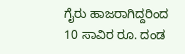ಗೈರು ಹಾಜರಾಗಿದ್ದರಿಂದ 10 ಸಾವಿರ ರೂ. ದಂಡ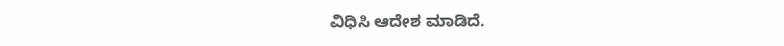ವಿಧಿಸಿ ಆದೇಶ ಮಾಡಿದೆ.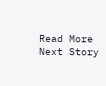Read More
Next Story